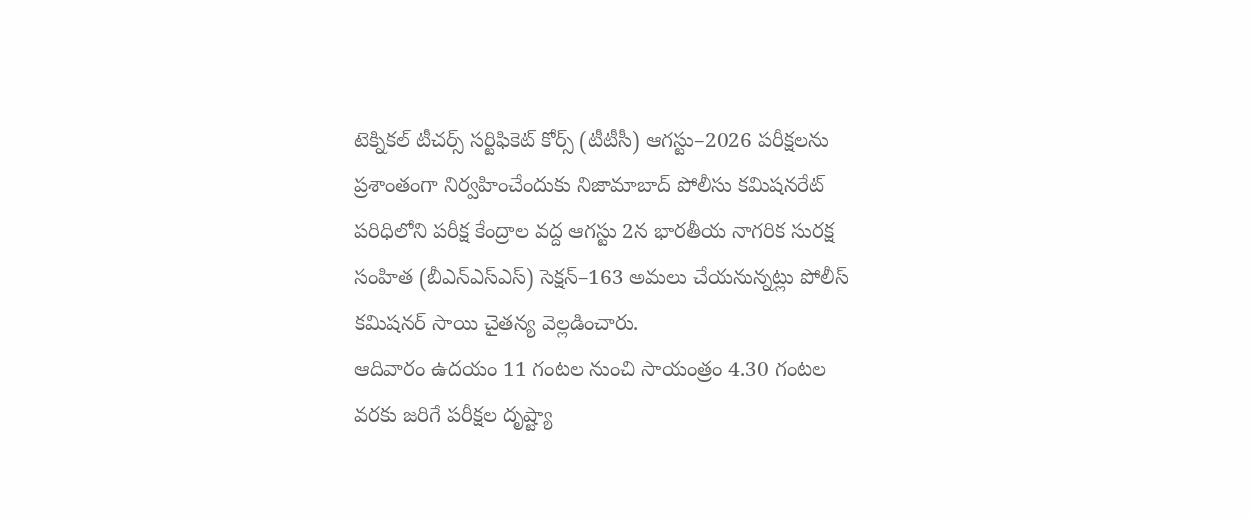టెక్నికల్ టీచర్స్ సర్టిఫికెట్ కోర్స్ (టీటీసీ) ఆగస్టు–2026 పరీక్షలను ప్రశాంతంగా నిర్వహించేందుకు నిజామాబాద్ పోలీసు కమిషనరేట్ పరిధిలోని పరీక్ష కేంద్రాల వద్ద ఆగస్టు 2న భారతీయ నాగరిక సురక్ష సంహిత (బీఎన్ఎస్ఎస్) సెక్షన్–163 అమలు చేయనున్నట్లు పోలీస్ కమిషనర్ సాయి చైతన్య వెల్లడించారు.
ఆదివారం ఉదయం 11 గంటల నుంచి సాయంత్రం 4.30 గంటల వరకు జరిగే పరీక్షల దృష్ట్యా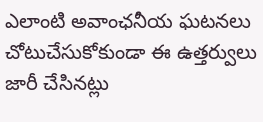ఎలాంటి అవాంఛనీయ ఘటనలు చోటుచేసుకోకుండా ఈ ఉత్తర్వులు జారీ చేసినట్లు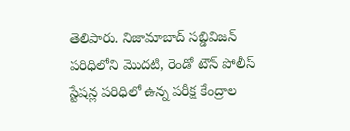తెలిపారు. నిజామాబాద్ సబ్డివిజన్ పరిధిలోని మొదటి, రెండో టౌన్ పోలీస్ స్టేషన్ల పరిధిలో ఉన్న పరీక్ష కేంద్రాల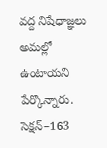వద్ద నిషేధాజ్ఞలు అమల్లో ఉంటాయని పేర్కొన్నారు.
సెక్షన్–163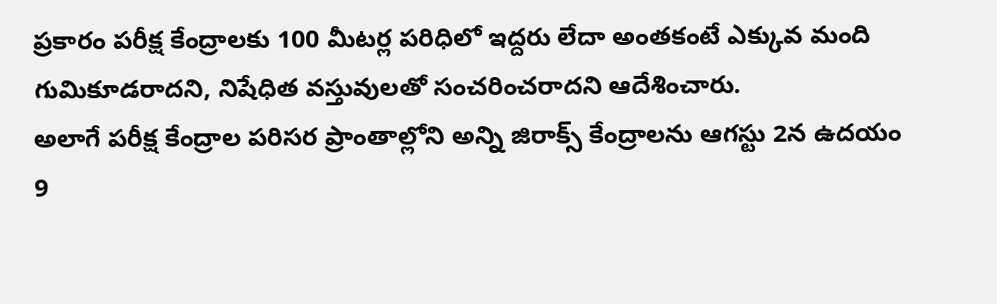ప్రకారం పరీక్ష కేంద్రాలకు 100 మీటర్ల పరిధిలో ఇద్దరు లేదా అంతకంటే ఎక్కువ మంది గుమికూడరాదని, నిషేధిత వస్తువులతో సంచరించరాదని ఆదేశించారు.
అలాగే పరీక్ష కేంద్రాల పరిసర ప్రాంతాల్లోని అన్ని జిరాక్స్ కేంద్రాలను ఆగస్టు 2న ఉదయం 9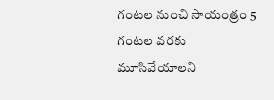గంటల నుంచి సాయంత్రం 5 గంటల వరకు మూసివేయాలని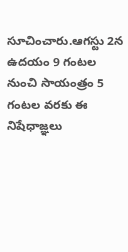సూచించారు.ఆగస్టు 2న ఉదయం 9 గంటల నుంచి సాయంత్రం 5 గంటల వరకు ఈ నిషేధాజ్ఞలు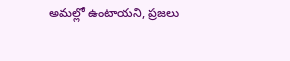అమల్లో ఉంటాయని, ప్రజలు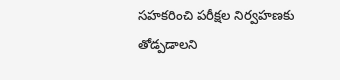సహకరించి పరీక్షల నిర్వహణకు తోడ్పడాలని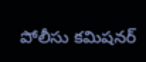పోలీసు కమిషనర్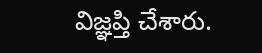విజ్ఞప్తి చేశారు.